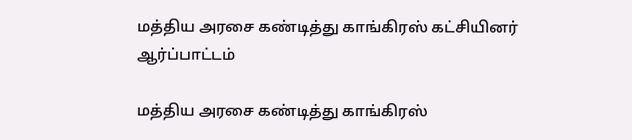மத்திய அரசை கண்டித்து காங்கிரஸ் கட்சியினர் ஆர்ப்பாட்டம்

மத்திய அரசை கண்டித்து காங்கிரஸ்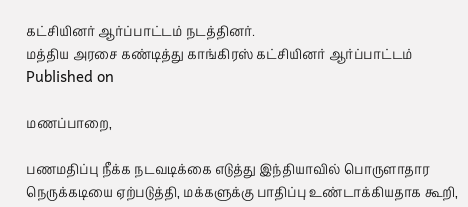கட்சியினர் ஆர்ப்பாட்டம் நடத்தினர்.
மத்திய அரசை கண்டித்து காங்கிரஸ் கட்சியினர் ஆர்ப்பாட்டம்
Published on

மணப்பாறை,

பணமதிப்பு நீக்க நடவடிக்கை எடுத்து இந்தியாவில் பொருளாதார நெருக்கடியை ஏற்படுத்தி, மக்களுக்கு பாதிப்பு உண்டாக்கியதாக கூறி,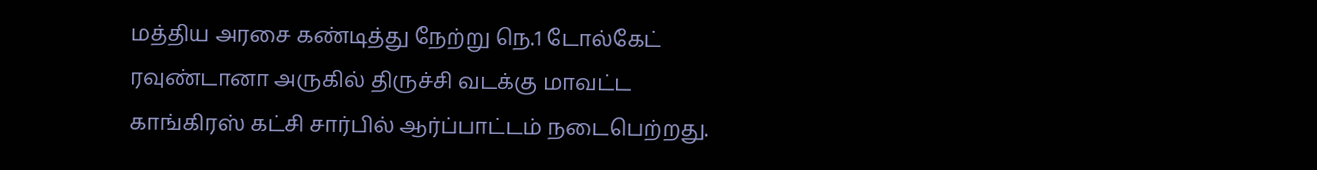மத்திய அரசை கண்டித்து நேற்று நெ.1 டோல்கேட் ரவுண்டானா அருகில் திருச்சி வடக்கு மாவட்ட காங்கிரஸ் கட்சி சார்பில் ஆர்ப்பாட்டம் நடைபெற்றது.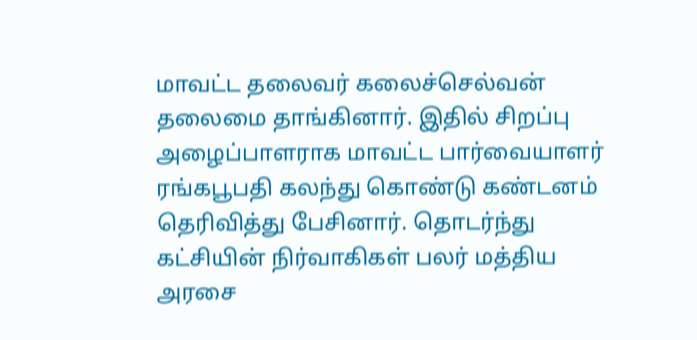மாவட்ட தலைவர் கலைச்செல்வன் தலைமை தாங்கினார். இதில் சிறப்பு அழைப்பாளராக மாவட்ட பார்வையாளர் ரங்கபூபதி கலந்து கொண்டு கண்டனம் தெரிவித்து பேசினார். தொடர்ந்து கட்சியின் நிர்வாகிகள் பலர் மத்திய அரசை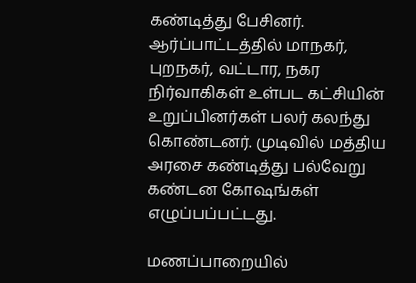கண்டித்து பேசினர். ஆர்ப்பாட்டத்தில் மாநகர், புறநகர், வட்டார, நகர நிர்வாகிகள் உள்பட கட்சியின் உறுப்பினர்கள் பலர் கலந்து கொண்டனர். முடிவில் மத்திய அரசை கண்டித்து பல்வேறு கண்டன கோஷங்கள் எழுப்பப்பட்டது.

மணப்பாறையில்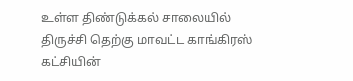உள்ள திண்டுக்கல் சாலையில் திருச்சி தெற்கு மாவட்ட காங்கிரஸ் கட்சியின்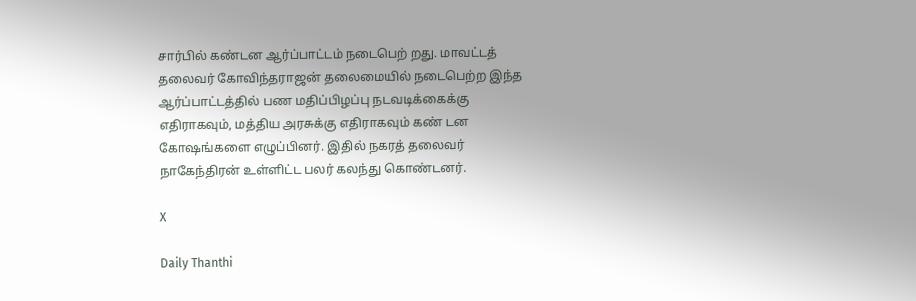சார்பில் கண்டன ஆர்ப்பாட்டம் நடைபெற் றது. மாவட்டத் தலைவர் கோவிந்தராஜன் தலைமையில் நடைபெற்ற இந்த ஆர்ப்பாட்டத்தில் பண மதிப்பிழப்பு நடவடிக்கைக்கு எதிராகவும், மத்திய அரசுக்கு எதிராகவும் கண் டன கோஷங்களை எழுப்பினர். இதில் நகரத் தலைவர் நாகேந்திரன் உள்ளிட்ட பலர் கலந்து கொண்டனர்.

X

Daily Thanthi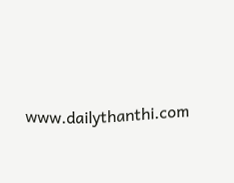www.dailythanthi.com